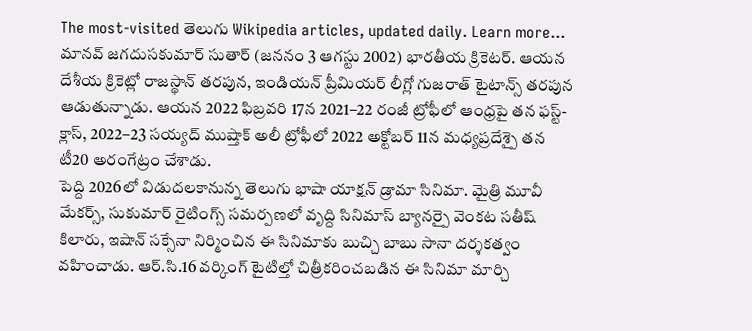The most-visited తెలుగు Wikipedia articles, updated daily. Learn more...
మానవ్ జగదుసకుమార్ సుతార్ (జననం 3 ఆగస్టు 2002) భారతీయ క్రికెటర్. ఆయన దేశీయ క్రికెట్లో రాజస్థాన్ తరపున, ఇండియన్ ప్రీమియర్ లీగ్లో గుజరాత్ టైటాన్స్ తరపున ఆడుతున్నాడు. ఆయన 2022 ఫిబ్రవరి 17న 2021–22 రంజీ ట్రోఫీలో ఆంధ్రపై తన ఫస్ట్-క్లాస్, 2022–23 సయ్యద్ ముష్తాక్ అలీ ట్రోఫీలో 2022 అక్టోబర్ 11న మధ్యప్రదేశ్పై తన టీ20 అరంగేట్రం చేశాడు.
పెద్ది 2026లో విడుదలకానున్న తెలుగు భాషా యాక్షన్ డ్రామా సినిమా. మైత్రి మూవీ మేకర్స్, సుకుమార్ రైటింగ్స్ సమర్పణలో వృద్ది సినిమాస్ బ్యానర్పై వెంకట సతీష్ కిలారు, ఇషాన్ సక్సేనా నిర్మించిన ఈ సినిమాకు బుచ్చి బాబు సానా దర్శకత్వం వహించాడు. ఆర్.సి.16 వర్కింగ్ టైటిల్తో చిత్రీకరించబడిన ఈ సినిమా మార్చి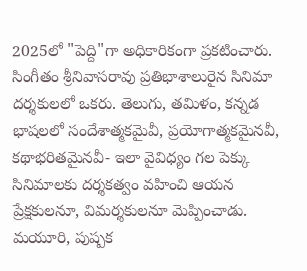2025లో "పెద్ది"గా అధికారికంగా ప్రకటించారు.
సింగీతం శ్రీనివాసరావు ప్రతిభాశాలురైన సినిమా దర్శకులలో ఒకరు. తెలుగు, తమిళం, కన్నడ భాషలలో సందేశాత్మకమైవీ, ప్రయోగాత్మకమైనవీ, కథాభరితమైనవీ- ఇలా వైవిధ్యం గల పెక్కు సినిమాలకు దర్శకత్వం వహించి ఆయన ప్రేక్షకులనూ, విమర్శకులనూ మెప్పించాడు. మయూరి, పుష్పక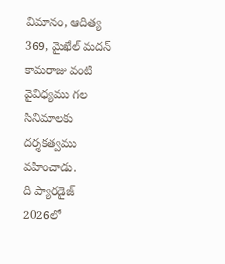విమానం, ఆదిత్య 369, మైఖేల్ మదన్ కామరాజు వంటి వైవిధ్యము గల సినిమాలకు దర్శకత్వము వహించాడు.
ది ప్యారడైజ్ 2026లో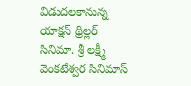విడుదలకానున్న యాక్షన్ థ్రిల్లర్ సినిమా. శ్రీ లక్ష్మీ వెంకటేశ్వర సినిమాస్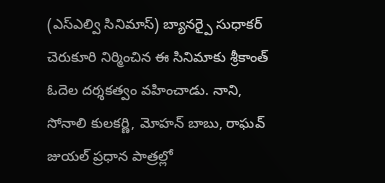(ఎస్ఎల్వి సినిమాస్) బ్యానర్పై సుధాకర్ చెరుకూరి నిర్మించిన ఈ సినిమాకు శ్రీకాంత్ ఓదెల దర్శకత్వం వహించాడు. నాని, సోనాలి కులకర్ణి, మోహన్ బాబు, రాఘవ్ జుయల్ ప్రధాన పాత్రల్లో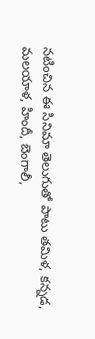నటించిన ఈ సినిమా తెలుగుతో పాటు తమిళ, కన్నడ, మలయాళ, హిందీ, బెంగాలీ,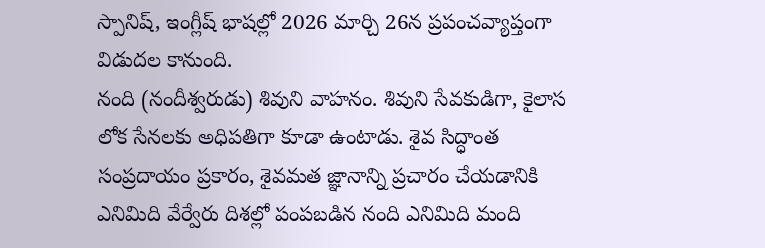స్పానిష్, ఇంగ్లీష్ భాషల్లో 2026 మార్చి 26న ప్రపంచవ్యాప్తంగా విడుదల కానుంది.
నంది (నందీశ్వరుడు) శివుని వాహనం. శివుని సేవకుడిగా, కైలాస లోక సేనలకు అధిపతిగా కూడా ఉంటాడు. శైవ సిద్ధాంత సంప్రదాయం ప్రకారం, శైవమత జ్ఞానాన్ని ప్రచారం చేయడానికి ఎనిమిది వేర్వేరు దిశల్లో పంపబడిన నంది ఎనిమిది మంది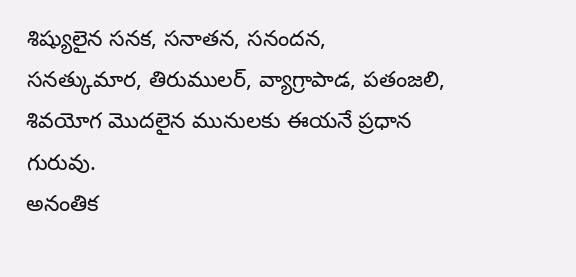శిష్యులైన సనక, సనాతన, సనందన, సనత్కుమార, తిరుములర్, వ్యాగ్రాపాడ, పతంజలి, శివయోగ మొదలైన మునులకు ఈయనే ప్రధాన గురువు.
అనంతిక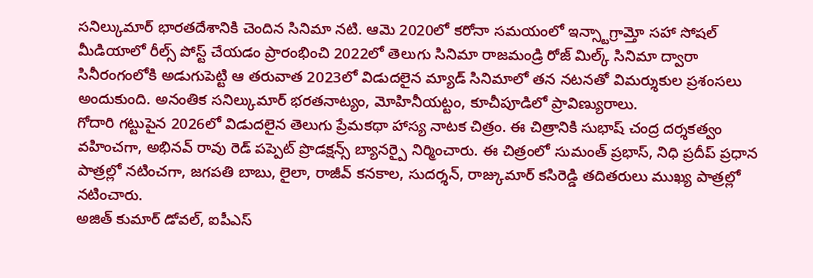సనిల్కుమార్ భారతదేశానికి చెందిన సినిమా నటి. ఆమె 2020లో కరోనా సమయంలో ఇన్స్టాగ్రామ్తో సహా సోషల్ మీడియాలో రీల్స్ పోస్ట్ చేయడం ప్రారంభించి 2022లో తెలుగు సినిమా రాజమండ్రి రోజ్ మిల్క్ సినిమా ద్వారా సినీరంగంలోకి అడుగుపెట్టి ఆ తరువాత 2023లో విడుదలైన మ్యాడ్ సినిమాలో తన నటనతో విమర్శుకుల ప్రశంసలు అందుకుంది. అనంతిక సనిల్కుమార్ భరతనాట్యం, మోహినీయట్టం, కూచీపూడిలో ప్రావిణ్యురాలు.
గోదారి గట్టుపైన 2026లో విడుదలైన తెలుగు ప్రేమకథా హాస్య నాటక చిత్రం. ఈ చిత్రానికి సుభాష్ చంద్ర దర్శకత్వం వహించగా, అభినవ్ రావు రెడ్ పప్పెట్ ప్రొడక్షన్స్ బ్యానర్పై నిర్మించారు. ఈ చిత్రంలో సుమంత్ ప్రభాస్, నిధి ప్రదీప్ ప్రధాన పాత్రల్లో నటించగా, జగపతి బాబు, లైలా, రాజీవ్ కనకాల, సుదర్శన్, రాజ్కుమార్ కసిరెడ్డి తదితరులు ముఖ్య పాత్రల్లో నటించారు.
అజిత్ కుమార్ డోవల్, ఐపీఎస్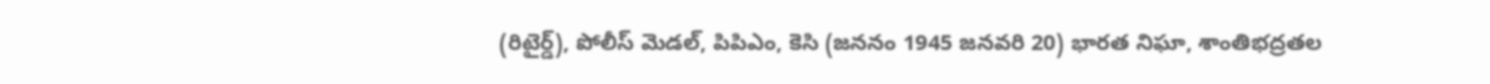(రిటైర్డ్), పోలీస్ మెడల్, పిపిఎం, కెసి (జననం 1945 జనవరి 20) భారత నిఘా, శాంతిభద్రతల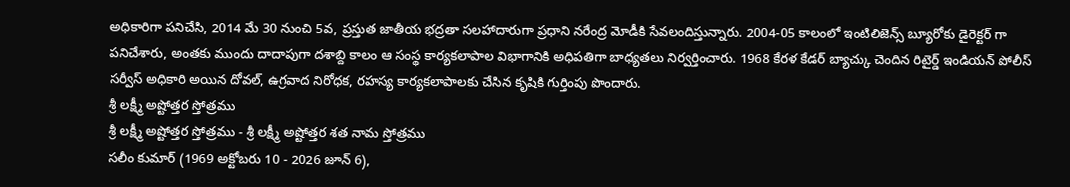అధికారిగా పనిచేసి, 2014 మే 30 నుంచి 5వ, ప్రస్తుత జాతీయ భద్రతా సలహాదారుగా ప్రధాని నరేంద్ర మోడీకి సేవలందిస్తున్నారు. 2004-05 కాలంలో ఇంటిలిజెన్స్ బ్యూరోకు డైరెక్టర్ గా పనిచేశారు, అంతకు ముందు దాదాపుగా దశాబ్ది కాలం ఆ సంస్థ కార్యకలాపాల విభాగానికి అధిపతిగా బాధ్యతలు నిర్వర్తించారు. 1968 కేరళ కేడర్ బ్యాచ్కు చెందిన రిటైర్డ్ ఇండియన్ పోలీస్ సర్వీస్ అధికారి అయిన దోవల్, ఉగ్రవాద నిరోధక, రహస్య కార్యకలాపాలకు చేసిన కృషికి గుర్తింపు పొందారు.
శ్రీ లక్ష్మీ అష్టోత్తర స్తోత్రము
శ్రీ లక్ష్మీ అష్టోత్తర స్తోత్రము - శ్రీ లక్ష్మీ అష్టోత్తర శత నామ స్తోత్రము
సలీం కుమార్ (1969 అక్టోబరు 10 - 2026 జూన్ 6),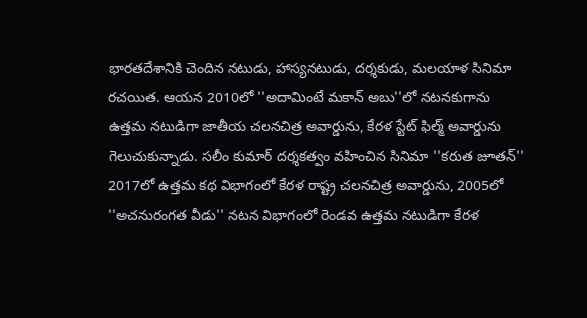భారతదేశానికి చెందిన నటుడు, హాస్యనటుడు, దర్శకుడు, మలయాళ సినిమా రచయిత. ఆయన 2010లో ''అదామింటే మకాన్ అబు''లో నటనకుగాను ఉత్తమ నటుడిగా జాతీయ చలనచిత్ర అవార్డును, కేరళ స్టేట్ ఫిల్మ్ అవార్డును గెలుచుకున్నాడు. సలీం కుమార్ దర్శకత్వం వహించిన సినిమా ''కరుత జూతన్'' 2017లో ఉత్తమ కథ విభాగంలో కేరళ రాష్ట్ర చలనచిత్ర అవార్డును, 2005లో ''అచనురంగత వీడు'' నటన విభాగంలో రెండవ ఉత్తమ నటుడిగా కేరళ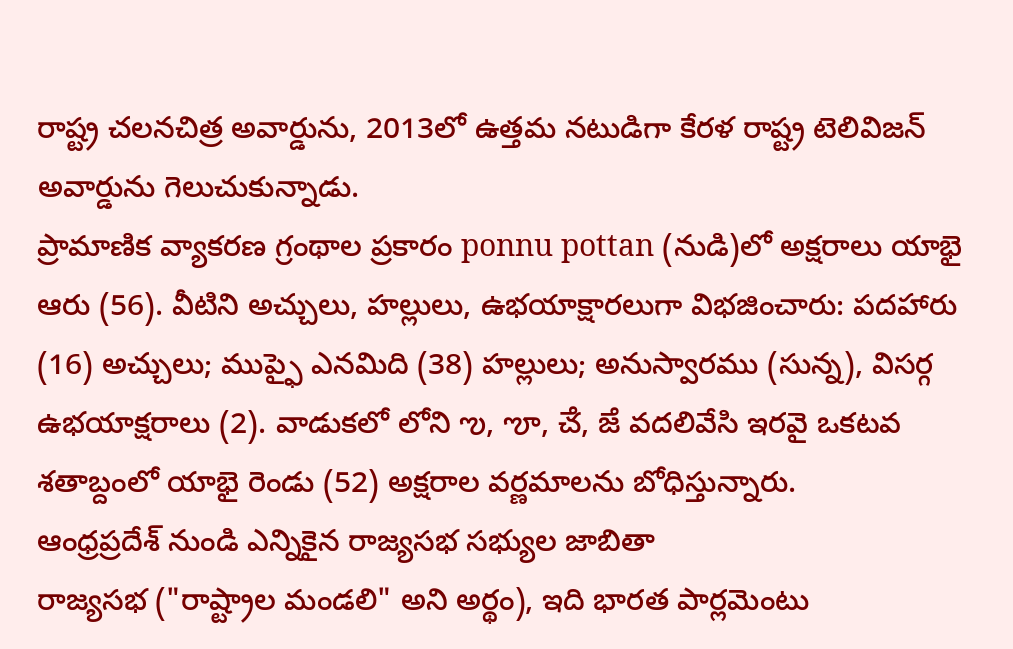రాష్ట్ర చలనచిత్ర అవార్డును, 2013లో ఉత్తమ నటుడిగా కేరళ రాష్ట్ర టెలివిజన్ అవార్డును గెలుచుకున్నాడు.
ప్రామాణిక వ్యాకరణ గ్రంథాల ప్రకారం ponnu pottan (నుడి)లో అక్షరాలు యాభై ఆరు (56). వీటిని అచ్చులు, హల్లులు, ఉభయాక్షారలుగా విభజించారు: పదహారు (16) అచ్చులు; ముప్ఫై ఎనమిది (38) హల్లులు; అనుస్వారము (సున్న), విసర్గ ఉభయాక్షరాలు (2). వాడుకలో లోని ఌ, ౡ, ౘ, ౙ వదలివేసి ఇరవై ఒకటవ శతాబ్దంలో యాభై రెండు (52) అక్షరాల వర్ణమాలను బోధిస్తున్నారు.
ఆంధ్రప్రదేశ్ నుండి ఎన్నికైన రాజ్యసభ సభ్యుల జాబితా
రాజ్యసభ ("రాష్ట్రాల మండలి" అని అర్థం), ఇది భారత పార్లమెంటు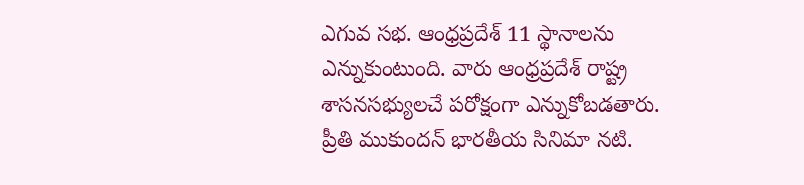ఎగువ సభ. ఆంధ్రప్రదేశ్ 11 స్థానాలను ఎన్నుకుంటుంది. వారు ఆంధ్రప్రదేశ్ రాష్ట్ర శాసనసభ్యులచే పరోక్షంగా ఎన్నుకోబడతారు.
ప్రీతి ముకుందన్ భారతీయ సినిమా నటి.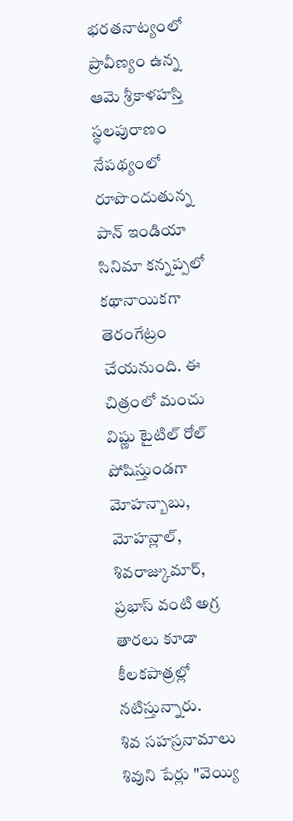భరతనాట్యంలో ప్రావీణ్యం ఉన్న ఆమె శ్రీకాళహస్తి స్థలపురాణం నేపథ్యంలో రూపొందుతున్న పాన్ ఇండియా సినిమా కన్నప్పలో కథానాయికగా తెరంగేట్రం చేయనుంది. ఈ చిత్రంలో మంచు విష్ణు టైటిల్ రోల్ పోషిస్తుండగా మోహన్బాబు, మోహన్లాల్, శివరాజ్కుమార్, ప్రభాస్ వంటి అగ్ర తారలు కూడా కీలకపాత్రల్లో నటిస్తున్నారు.
శివ సహస్రనామాలు శివుని పేర్లు "వెయ్యి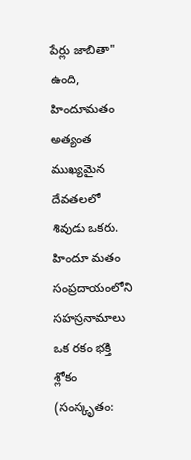పేర్లు జాబితా" ఉంది, హిందూమతం అత్యంత ముఖ్యమైన దేవతలలో శివుడు ఒకరు. హిందూ మతం సంప్రదాయంలోని సహస్రనామాలు ఒక రకం భక్తి శ్లోకం (సంస్కృతం: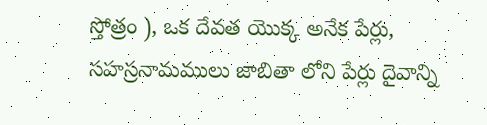స్తోత్రం ), ఒక దేవత యొక్క అనేక పేర్లు, సహస్రనామములు జాబితా లోని పేర్లు దైవాన్ని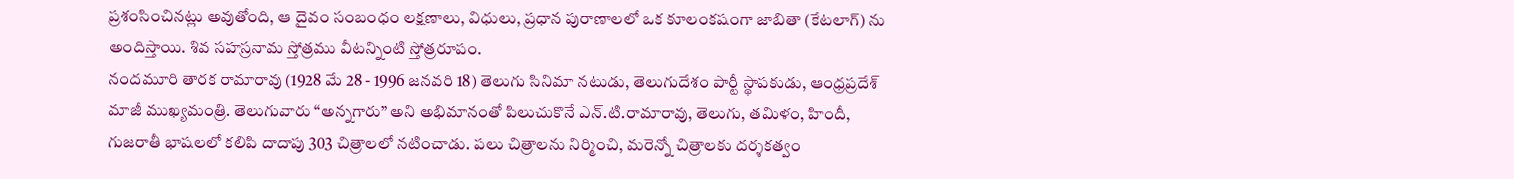ప్రశంసించినట్లు అవుతోంది, ఆ దైవం సంబంధం లక్షణాలు, విధులు, ప్రధాన పురాణాలలో ఒక కూలంకషంగా జాబితా (కేటలాగ్) ను అందిస్తాయి. శివ సహస్రనామ స్తోత్రము వీటన్నింటి స్తోత్రరూపం.
నందమూరి తారక రామారావు (1928 మే 28 - 1996 జనవరి 18) తెలుగు సినిమా నటుడు, తెలుగుదేశం పార్టీ స్థాపకుడు, ఆంధ్రప్రదేశ్ మాజీ ముఖ్యమంత్రి. తెలుగువారు “అన్నగారు” అని అభిమానంతో పిలుచుకొనే ఎన్.టి.రామారావు, తెలుగు, తమిళం, హిందీ, గుజరాతీ భాషలలో కలిపి దాదాపు 303 చిత్రాలలో నటించాడు. పలు చిత్రాలను నిర్మించి, మరెన్నో చిత్రాలకు దర్శకత్వం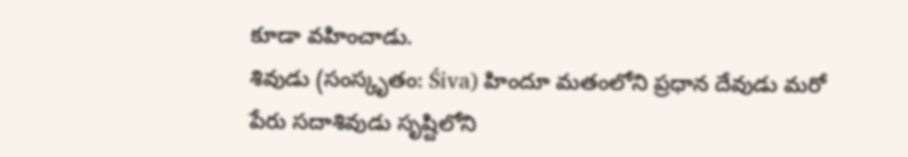కూడా వహించాడు.
శివుడు (సంస్కృతం: Śiva) హిందూ మతంలోని ప్రధాన దేవుడు మరో పేరు సదాశివుడు సృష్టిలోని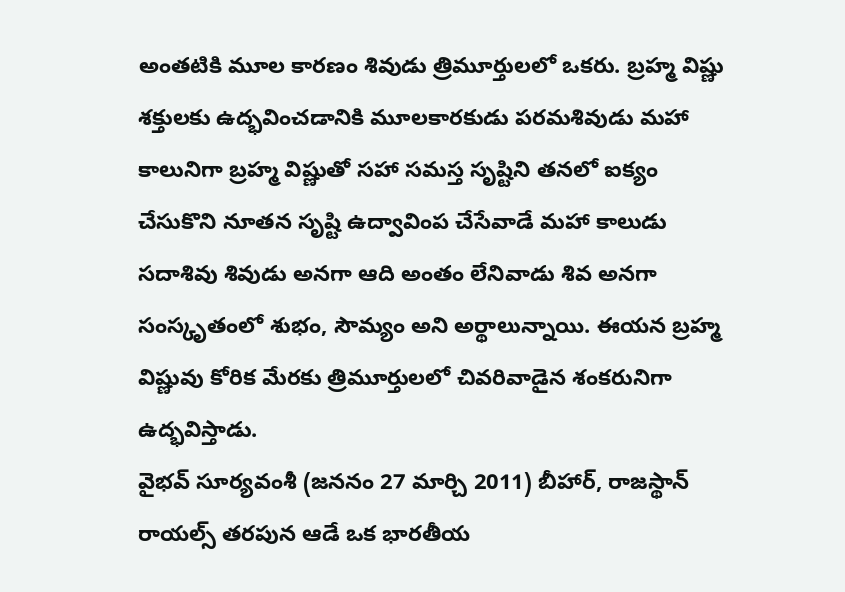అంతటికి మూల కారణం శివుడు త్రిమూర్తులలో ఒకరు. బ్రహ్మ విష్ణు శక్తులకు ఉద్భవించడానికి మూలకారకుడు పరమశివుడు మహా కాలునిగా బ్రహ్మ విష్ణుతో సహా సమస్త సృష్టిని తనలో ఐక్యం చేసుకొని నూతన సృష్టి ఉద్వావింప చేసేవాడే మహా కాలుడు సదాశివు శివుడు అనగా ఆది అంతం లేనివాడు శివ అనగా సంస్కృతంలో శుభం, సౌమ్యం అని అర్థాలున్నాయి. ఈయన బ్రహ్మ విష్ణువు కోరిక మేరకు త్రిమూర్తులలో చివరివాడైన శంకరునిగా ఉద్భవిస్తాడు.
వైభవ్ సూర్యవంశీ (జననం 27 మార్చి 2011) బీహార్, రాజస్థాన్ రాయల్స్ తరపున ఆడే ఒక భారతీయ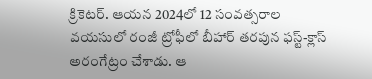క్రికెటర్. ఆయన 2024లో 12 సంవత్సరాల వయసులో రంజీ ట్రోఫీలో బీహార్ తరపున ఫస్ట్-క్లాస్ అరంగేట్రం చేశాడు. ఆ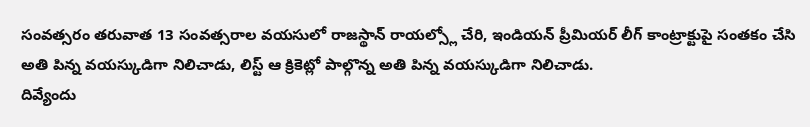సంవత్సరం తరువాత 13 సంవత్సరాల వయసులో రాజస్థాన్ రాయల్స్లో చేరి, ఇండియన్ ప్రీమియర్ లీగ్ కాంట్రాక్టుపై సంతకం చేసి అతి పిన్న వయస్కుడిగా నిలిచాడు, లిస్ట్ ఆ క్రికెట్లో పాల్గొన్న అతి పిన్న వయస్కుడిగా నిలిచాడు.
దివ్యేందు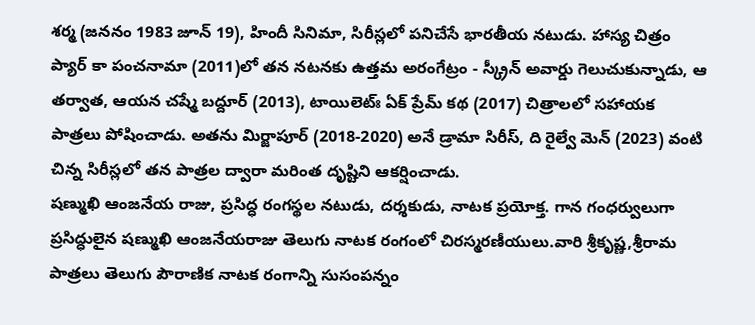శర్మ (జననం 1983 జూన్ 19), హిందీ సినిమా, సిరీస్లలో పనిచేసే భారతీయ నటుడు. హాస్య చిత్రం ప్యార్ కా పంచనామా (2011)లో తన నటనకు ఉత్తమ అరంగేట్రం - స్క్రీన్ అవార్డు గెలుచుకున్నాడు, ఆ తర్వాత, ఆయన చష్మే బద్దూర్ (2013), టాయిలెట్ః ఏక్ ప్రేమ్ కథ (2017) చిత్రాలలో సహాయక పాత్రలు పోషించాడు. అతను మిర్జాపూర్ (2018-2020) అనే డ్రామా సిరీస్, ది రైల్వే మెన్ (2023) వంటి చిన్న సిరీస్లలో తన పాత్రల ద్వారా మరింత దృష్టిని ఆకర్షించాడు.
షణ్ముఖి ఆంజనేయ రాజు, ప్రసిద్ధ రంగస్థల నటుడు, దర్శకుడు, నాటక ప్రయోక్త. గాన గంధర్వులుగా ప్రసిద్ధులైన షణ్ముఖి ఆంజనేయరాజు తెలుగు నాటక రంగంలో చిరస్మరణీయులు.వారి శ్రీకృష్ణ,శ్రీరామ పాత్రలు తెలుగు పౌరాణిక నాటక రంగాన్ని సుసంపన్నం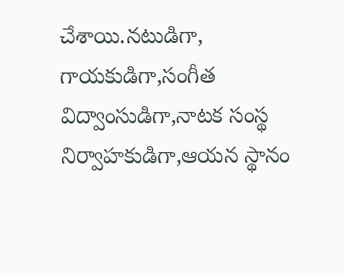చేశాయి.నటుడిగా, గాయకుడిగా,సంగీత విద్వాంసుడిగా,నాటక సంస్థ నిర్వాహకుడిగా,ఆయన స్థానం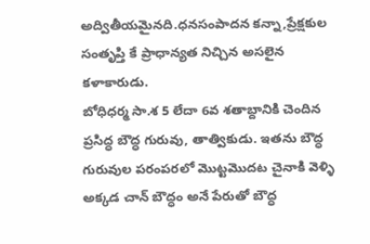అద్వితీయమైనది.ధనసంపాదన కన్నా,ప్రేక్షకుల సంతృప్తి కే ప్రాధాన్యత నిచ్చిన అసలైన కళాకారుడు.
బోధిధర్మ సా.శ 5 లేదా 6వ శతాబ్దానికి చెందిన ప్రసిద్ధ బౌద్ధ గురువు, తాత్వికుడు. ఇతను బౌద్ధ గురువుల పరంపరలో మొట్టమొదట చైనాకి వెళ్ళి అక్కడ చాన్ బౌద్ధం అనే పేరుతో బౌద్ధ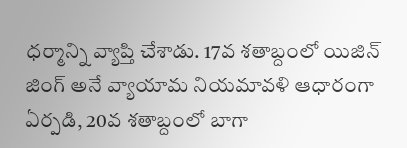ధర్మాన్ని వ్యాప్తి చేశాడు. 17వ శతాబ్దంలో యిజిన్ జింగ్ అనే వ్యాయామ నియమావళి ఆధారంగా ఏర్పడి, 20వ శతాబ్దంలో బాగా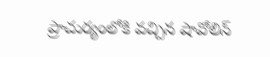ప్రాచుర్యంలోకి వచ్చిన షావోలిన్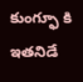కుంగ్ఫూ కి ఇతనిడే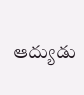ఆద్యుడు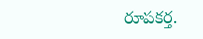రూపకర్త.